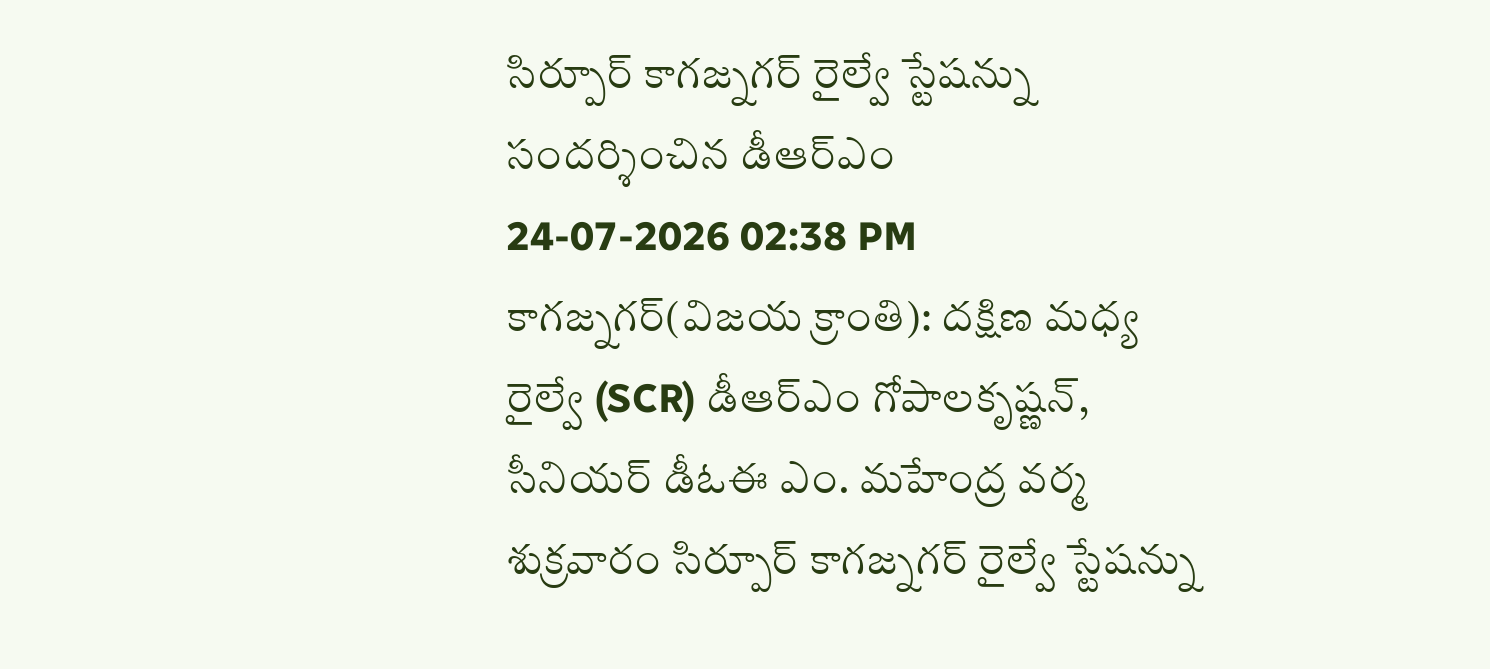సిర్పూర్ కాగజ్నగర్ రైల్వే స్టేషన్ను సందర్శించిన డీఆర్ఎం
24-07-2026 02:38 PM
కాగజ్నగర్(విజయ క్రాంతి): దక్షిణ మధ్య రైల్వే (SCR) డీఆర్ఎం గోపాలకృష్ణన్, సీనియర్ డీఓఈ ఎం. మహేంద్ర వర్మ శుక్రవారం సిర్పూర్ కాగజ్నగర్ రైల్వే స్టేషన్ను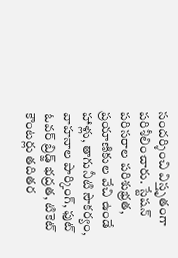సందర్శించి విస్తృతంగా పరిశీలించారు. స్టేషన్ పరిసరాల పరిశుభ్రత, ప్రయాణికుల వేచి ఉండే హాళ్లు, తాగునీటి సౌకర్యం, వాహనాల పార్కింగ్, ఫుట్ ఓవర్ బ్రిడ్జ్ భద్రత, టికెట్ కౌంటర్లు తదితర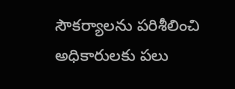సౌకర్యాలను పరిశీలించి అధికారులకు పలు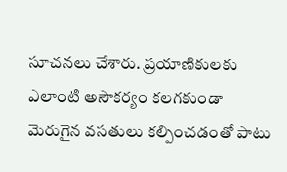సూచనలు చేశారు. ప్రయాణికులకు ఎలాంటి అసౌకర్యం కలగకుండా మెరుగైన వసతులు కల్పించడంతో పాటు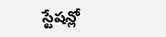స్టేషన్లో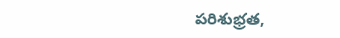పరిశుభ్రత,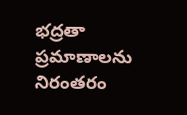భద్రతా ప్రమాణాలను నిరంతరం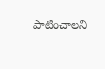పాటించాలని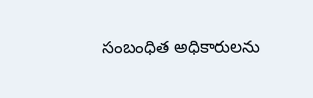సంబంధిత అధికారులను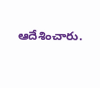ఆదేశించారు.